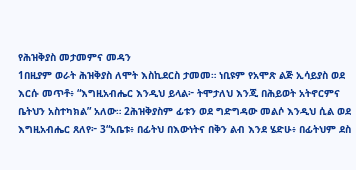የሕዝቅያስ መታመምና መዳን
1በዚያም ወራት ሕዝቅያስ ለሞት እስኪደርስ ታመመ። ነቢዩም የአሞጽ ልጅ ኢሳይያስ ወደ እርሱ መጥቶ፥ “እግዚአብሔር እንዲህ ይላል፦ ትሞታለህ እንጂ በሕይወት አትኖርምና ቤትህን አስተካክል” አለው። 2ሕዝቅያስም ፊቱን ወደ ግድግዳው መልሶ እንዲህ ሲል ወደ እግዚአብሔር ጸለየ፦ 3“አቤቱ፥ በፊትህ በእውነትና በቅን ልብ እንደ ሄድሁ፥ በፊትህም ደስ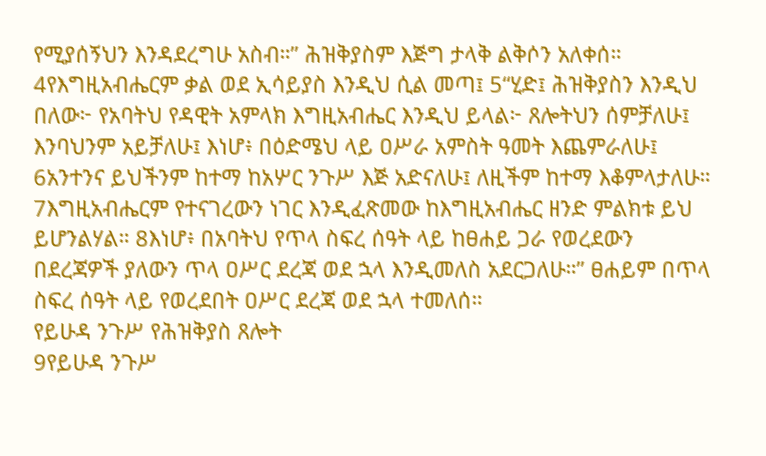የሚያሰኝህን እንዳደረግሁ አስብ።” ሕዝቅያስም እጅግ ታላቅ ልቅሶን አለቀሰ። 4የእግዚአብሔርም ቃል ወደ ኢሳይያስ እንዲህ ሲል መጣ፤ 5“ሂድ፤ ሕዝቅያስን እንዲህ በለው፦ የአባትህ የዳዊት አምላክ እግዚአብሔር እንዲህ ይላል፦ ጸሎትህን ሰምቻለሁ፤ እንባህንም አይቻለሁ፤ እነሆ፥ በዕድሜህ ላይ ዐሥራ አምስት ዓመት እጨምራለሁ፤ 6አንተንና ይህችንም ከተማ ከአሦር ንጉሥ እጅ አድናለሁ፤ ለዚችም ከተማ እቆምላታለሁ። 7እግዚአብሔርም የተናገረውን ነገር እንዲፈጽመው ከእግዚአብሔር ዘንድ ምልክቱ ይህ ይሆንልሃል። 8እነሆ፥ በአባትህ የጥላ ስፍረ ሰዓት ላይ ከፀሐይ ጋራ የወረደውን በደረጃዎች ያለውን ጥላ ዐሥር ደረጃ ወደ ኋላ እንዲመለስ አደርጋለሁ።” ፀሐይም በጥላ ስፍረ ሰዓት ላይ የወረደበት ዐሥር ደረጃ ወደ ኋላ ተመለሰ።
የይሁዳ ንጉሥ የሕዝቅያስ ጸሎት
9የይሁዳ ንጉሥ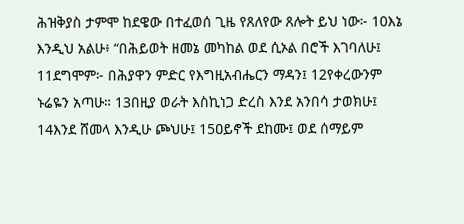ሕዝቅያስ ታምሞ ከደዌው በተፈወሰ ጊዜ የጸለየው ጸሎት ይህ ነው፦ 10እኔ እንዲህ አልሁ፥ “በሕይወት ዘመኔ መካከል ወደ ሲኦል በሮች እገባለሁ፤ 11ደግሞም፦ በሕያዋን ምድር የእግዚአብሔርን ማዳን፤ 12የቀረውንም ኑሬዬን አጣሁ። 13በዚያ ወራት እስኪነጋ ድረስ እንደ አንበሳ ታወክሁ፤ 14እንደ ሸመላ እንዲሁ ጮህሁ፤ 15ዐይኖች ደከሙ፤ ወደ ሰማይም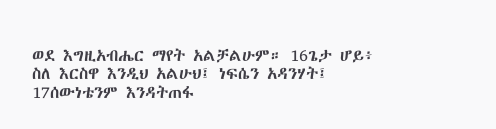ወደ እግዚአብሔር ማየት አልቻልሁም። 16ጌታ ሆይ፥ ስለ እርስዋ እንዲህ አልሁህ፤ ነፍሴን አዳንሃት፤ 17ሰውነቴንም እንዳትጠፋ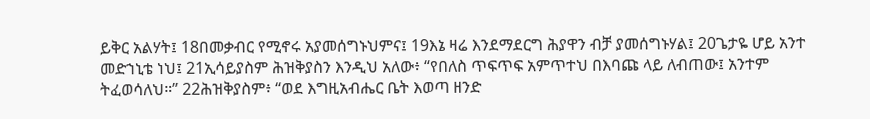ይቅር አልሃት፤ 18በመቃብር የሚኖሩ አያመሰግኑህምና፤ 19እኔ ዛሬ እንደማደርግ ሕያዋን ብቻ ያመሰግኑሃል፤ 20ጌታዬ ሆይ አንተ መድኀኒቴ ነህ፤ 21ኢሳይያስም ሕዝቅያስን እንዲህ አለው፥ “የበለስ ጥፍጥፍ አምጥተህ በእባጩ ላይ ለብጠው፤ አንተም ትፈወሳለህ።” 22ሕዝቅያስም፥ “ወደ እግዚአብሔር ቤት እወጣ ዘንድ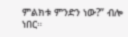ምልክቱ ምንድን ነው?” ብሎ ነበር።